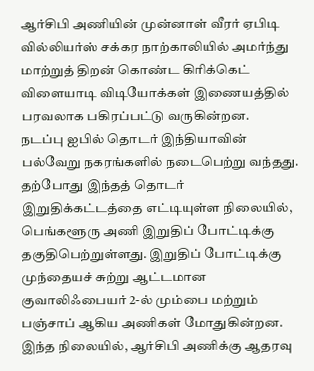ஆர்சிபி அணியின் முன்னாள் வீரர் ஏபிடி வில்லியர்ஸ் சக்கர நாற்காலியில் அமர்ந்து மாற்றுத் திறன் கொண்ட கிரிக்கெட் விளையாடி விடியோக்கள் இணையத்தில் பரவலாக பகிரப்பட்டு வருகின்றன.
நடப்பு ஐபில் தொடர் இந்தியாவின் பல்வேறு நகரங்களில் நடைபெற்று வந்தது. தற்போது இந்தத் தொடர் இறுதிக்கட்டத்தை எட்டியுள்ள நிலையில், பெங்களூரு அணி இறுதிப் போட்டிக்கு தகுதிபெற்றுள்ளது. இறுதிப் போட்டிக்கு முந்தையச் சுற்று ஆட்டமான குவாலிஃபையர் 2-ல் மும்பை மற்றும் பஞ்சாப் ஆகிய அணிகள் மோதுகின்றன.
இந்த நிலையில், ஆர்சிபி அணிக்கு ஆதரவு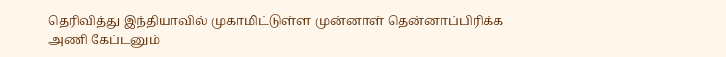தெரிவித்து இந்தியாவில் முகாமிட்டுள்ள முன்னாள் தென்னாப்பிரிக்க அணி கேப்டனும்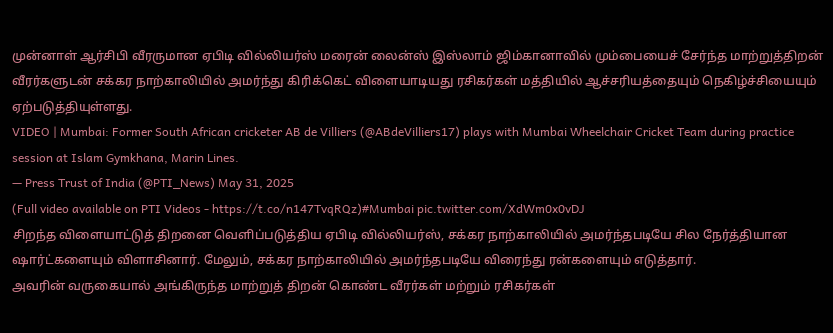முன்னாள் ஆர்சிபி வீரருமான ஏபிடி வில்லியர்ஸ் மரைன் லைன்ஸ் இஸ்லாம் ஜிம்கானாவில் மும்பையைச் சேர்ந்த மாற்றுத்திறன் வீரர்களுடன் சக்கர நாற்காலியில் அமர்ந்து கிரிக்கெட் விளையாடியது ரசிகர்கள் மத்தியில் ஆச்சரியத்தையும் நெகிழ்ச்சியையும் ஏற்படுத்தியுள்ளது.
VIDEO | Mumbai: Former South African cricketer AB de Villiers (@ABdeVilliers17) plays with Mumbai Wheelchair Cricket Team during practice session at Islam Gymkhana, Marin Lines.
— Press Trust of India (@PTI_News) May 31, 2025
(Full video available on PTI Videos - https://t.co/n147TvqRQz)#Mumbai pic.twitter.com/XdWm0x0vDJ
சிறந்த விளையாட்டுத் திறனை வெளிப்படுத்திய ஏபிடி வில்லியர்ஸ், சக்கர நாற்காலியில் அமர்ந்தபடியே சில நேர்த்தியான ஷார்ட்களையும் விளாசினார். மேலும், சக்கர நாற்காலியில் அமர்ந்தபடியே விரைந்து ரன்களையும் எடுத்தார்.
அவரின் வருகையால் அங்கிருந்த மாற்றுத் திறன் கொண்ட வீரர்கள் மற்றும் ரசிகர்கள்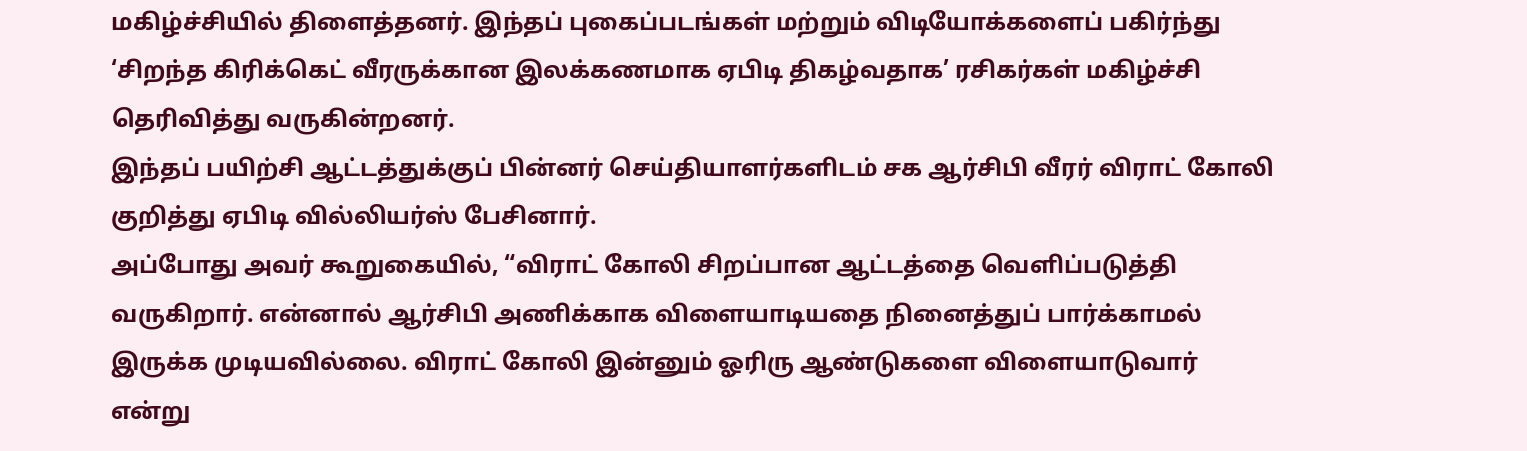மகிழ்ச்சியில் திளைத்தனர். இந்தப் புகைப்படங்கள் மற்றும் விடியோக்களைப் பகிர்ந்து ‘சிறந்த கிரிக்கெட் வீரருக்கான இலக்கணமாக ஏபிடி திகழ்வதாக’ ரசிகர்கள் மகிழ்ச்சி தெரிவித்து வருகின்றனர்.
இந்தப் பயிற்சி ஆட்டத்துக்குப் பின்னர் செய்தியாளர்களிடம் சக ஆர்சிபி வீரர் விராட் கோலி குறித்து ஏபிடி வில்லியர்ஸ் பேசினார்.
அப்போது அவர் கூறுகையில், “விராட் கோலி சிறப்பான ஆட்டத்தை வெளிப்படுத்தி வருகிறார். என்னால் ஆர்சிபி அணிக்காக விளையாடியதை நினைத்துப் பார்க்காமல் இருக்க முடியவில்லை. விராட் கோலி இன்னும் ஓரிரு ஆண்டுகளை விளையாடுவார் என்று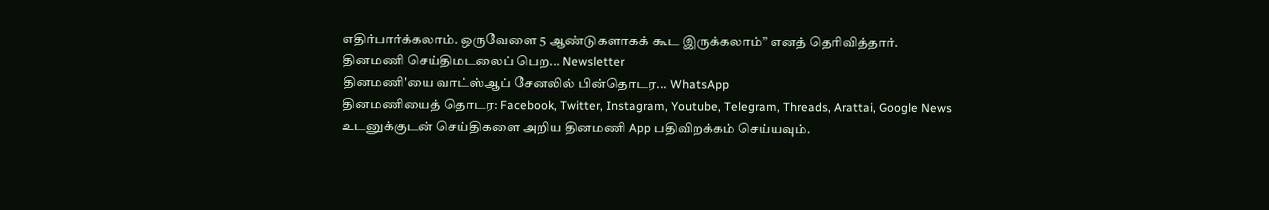எதிர்பார்க்கலாம். ஒருவேளை 5 ஆண்டுகளாகக் கூட இருக்கலாம்” எனத் தெரிவித்தார்.
தினமணி செய்திமடலைப் பெற... Newsletter
தினமணி'யை வாட்ஸ்ஆப் சேனலில் பின்தொடர... WhatsApp
தினமணியைத் தொடர: Facebook, Twitter, Instagram, Youtube, Telegram, Threads, Arattai, Google News
உடனுக்குடன் செய்திகளை அறிய தினமணி App பதிவிறக்கம் செய்யவும்.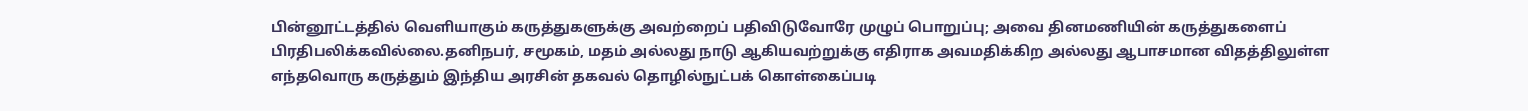பின்னூட்டத்தில் வெளியாகும் கருத்துகளுக்கு அவற்றைப் பதிவிடுவோரே முழுப் பொறுப்பு; அவை தினமணியின் கருத்துகளைப் பிரதிபலிக்கவில்லை.தனிநபர், சமூகம், மதம் அல்லது நாடு ஆகியவற்றுக்கு எதிராக அவமதிக்கிற அல்லது ஆபாசமான விதத்திலுள்ள எந்தவொரு கருத்தும் இந்திய அரசின் தகவல் தொழில்நுட்பக் கொள்கைப்படி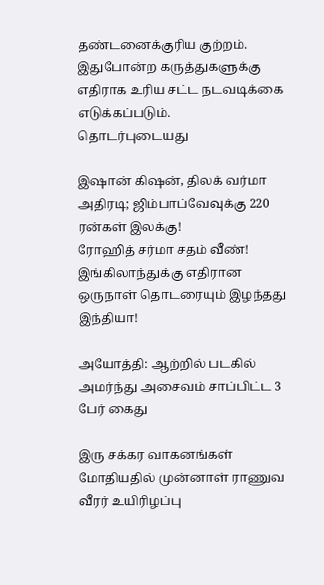தண்டனைக்குரிய குற்றம். இதுபோன்ற கருத்துகளுக்கு எதிராக உரிய சட்ட நடவடிக்கை எடுக்கப்படும்.
தொடர்புடையது

இஷான் கிஷன், திலக் வர்மா அதிரடி; ஜிம்பாப்வேவுக்கு 220 ரன்கள் இலக்கு!
ரோஹித் சர்மா சதம் வீண்! இங்கிலாந்துக்கு எதிரான ஒருநாள் தொடரையும் இழந்தது இந்தியா!

அயோத்தி: ஆற்றில் படகில் அமர்ந்து அசைவம் சாப்பிட்ட 3 பேர் கைது

இரு சக்கர வாகனங்கள் மோதியதில் முன்னாள் ராணுவ வீரர் உயிரிழப்பு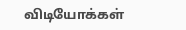விடியோக்கள்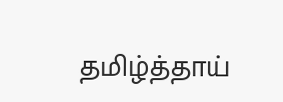தமிழ்த்தாய்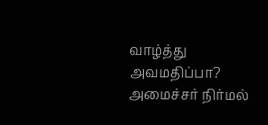வாழ்த்து அவமதிப்பா? அமைச்சர் நிர்மல்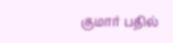குமார் பதில்